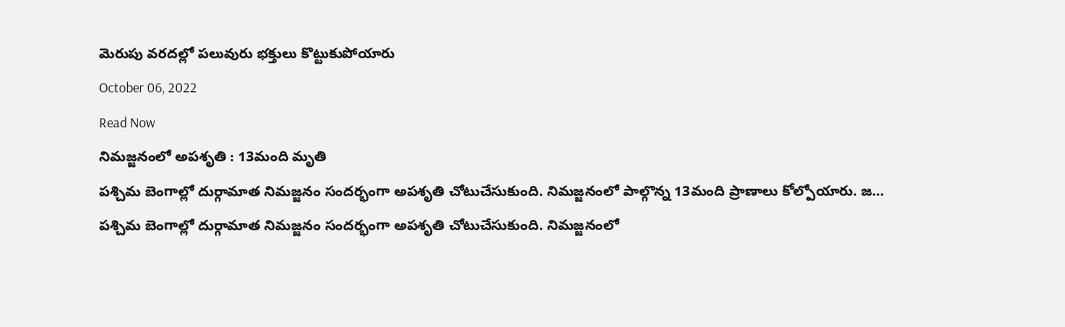మెరుపు వరదల్లో పలువురు భక్తులు కొట్టుకుపోయారు
October 06, 2022
Read Now
నిమజ్జనంలో అపశృతి : 13మంది మృతి
పశ్చిమ బెంగాల్లో దుర్గామాత నిమజ్జనం సందర్భంగా అపశృతి చోటుచేసుకుంది. నిమజ్జనంలో పాల్గొన్న 13మంది ప్రాణాలు కోల్పోయారు. జ…
పశ్చిమ బెంగాల్లో దుర్గామాత నిమజ్జనం సందర్భంగా అపశృతి చోటుచేసుకుంది. నిమజ్జనంలో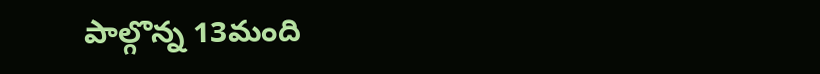పాల్గొన్న 13మంది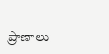ప్రాణాలు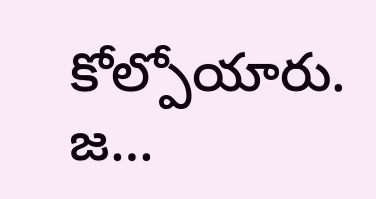కోల్పోయారు. జ…